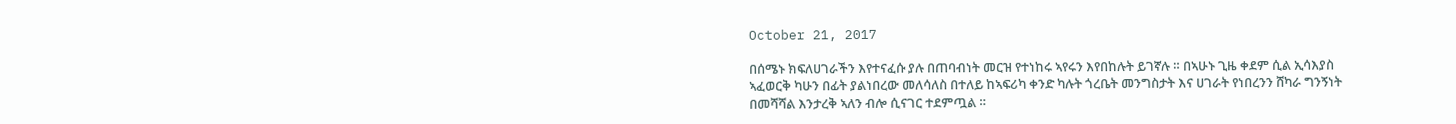October 21, 2017

በሰሜኑ ክፍለሀገራችን እየተናፈሱ ያሉ በጠባብነት መርዝ የተነከሩ ኣየሩን እየበከሉት ይገኛሉ ። በኣሁኑ ጊዜ ቀደም ሲል ኢሳእያስ ኣፈወርቅ ካሁን በፊት ያልነበረው መለሳለስ በተለይ ከኣፍሪካ ቀንድ ካሉት ጎረቤት መንግስታት እና ሀገራት የነበረንን ሸካራ ግንኝነት በመሻሻል እንታረቅ ኣለን ብሎ ሲናገር ተደምጧል ።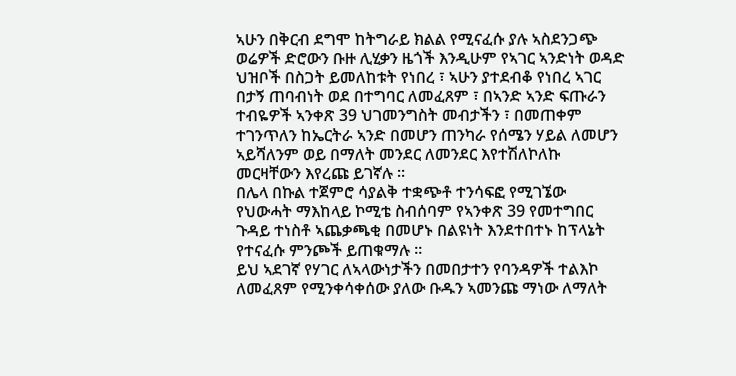ኣሁን በቅርብ ደግሞ ከትግራይ ክልል የሚናፈሱ ያሉ ኣስደንጋጭ ወሬዎች ድሮውን ቡዙ ሊሂቃን ዜጎች እንዲሁም የኣገር ኣንድነት ወዳድ ህዝቦች በስጋት ይመለከቱት የነበረ ፣ ኣሁን ያተደብቆ የነበረ ኣገር በታኝ ጠባብነት ወደ በተግባር ለመፈጸም ፣ በኣንድ ኣንድ ፍጡራን ተብዬዎች ኣንቀጽ 39 ህገመንግስት መብታችን ፣ በመጠቀም ተገንጥለን ከኤርትራ ኣንድ በመሆን ጠንካራ የሰሜን ሃይል ለመሆን ኣይሻለንም ወይ በማለት መንደር ለመንደር እየተሽለኮለኩ መርዛቸውን እየረጩ ይገኛሉ ።
በሌላ በኩል ተጀምሮ ሳያልቅ ተቋጭቶ ተንሳፍፎ የሚገኜው የህውሓት ማእከላይ ኮሚቴ ስብሰባም የኣንቀጽ 39 የመተግበር ጉዳይ ተነስቶ ኣጨቃጫቂ በመሆኑ በልዩነት እንደተበተኑ ከፕላኔት የተናፈሱ ምንጮች ይጠቁማሉ ።
ይህ ኣደገኛ የሃገር ለኣላውነታችን በመበታተን የባንዳዎች ተልእኮ ለመፈጸም የሚንቀሳቀሰው ያለው ቡዱን ኣመንጩ ማነው ለማለት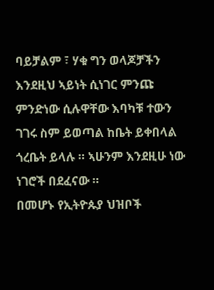ባይቻልም ፣ ሃቁ ግን ወላጆቻችን እንደዚህ ኣይነት ሲነገር ምንጩ ምንድነው ሲሉዋቸው እባካቹ ተውን ገገሩ ስም ይወጣል ከቤት ይቀበላል ጎረቤት ይላሉ ። ኣሁንም እንደዚሁ ነው ነገሮች በደፈናው ።
በመሆኑ የኢትዮጱያ ህዝቦች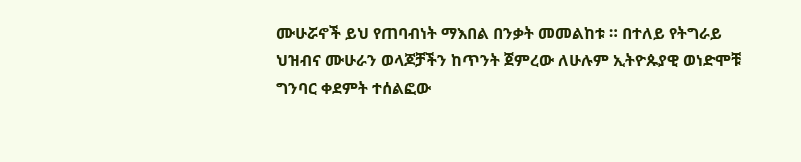ሙሁሯኖች ይህ የጠባብነት ማእበል በንቃት መመልከቱ ። በተለይ የትግራይ ህዝብና ሙሁራን ወላጆቻችን ከጥንት ጀምረው ለሁሉም ኢትዮጱያዊ ወነድሞቹ ግንባር ቀደምት ተሰልፎው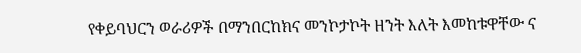የቀይባህርን ወራሪዎች በማንበርከክና መንኮታኮት ዘንት እለት እመከቱዋቸው ና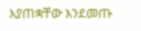እያጠቋቸው እንደመጡ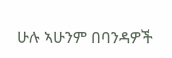ሁሉ ኣሁንም በባንዳዎች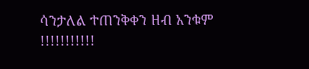ሳንታለል ተጠንቅቀን ዘብ አንቁም !!!!!!!!!!!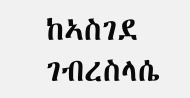ከኣስገደ ገብረስላሴ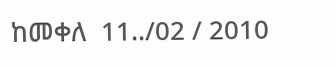ከመቀለ  11../02 / 2010